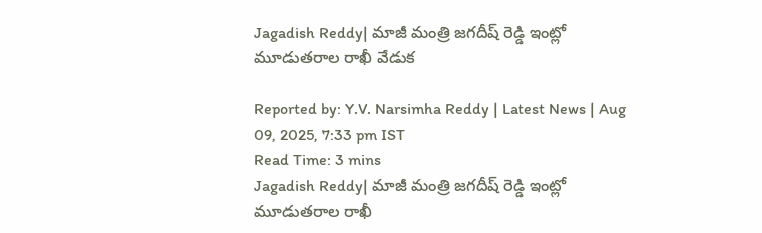Jagadish Reddy| మాజీ మంత్రి జగదీష్ రెడ్డి ఇంట్లో మూడుతరాల రాఖీ వేడుక

Reported by: Y.V. Narsimha Reddy | Latest News | Aug 09, 2025, 7:33 pm IST
Read Time: 3 mins
Jagadish Reddy| మాజీ మంత్రి జగదీష్ రెడ్డి ఇంట్లో మూడుతరాల రాఖీ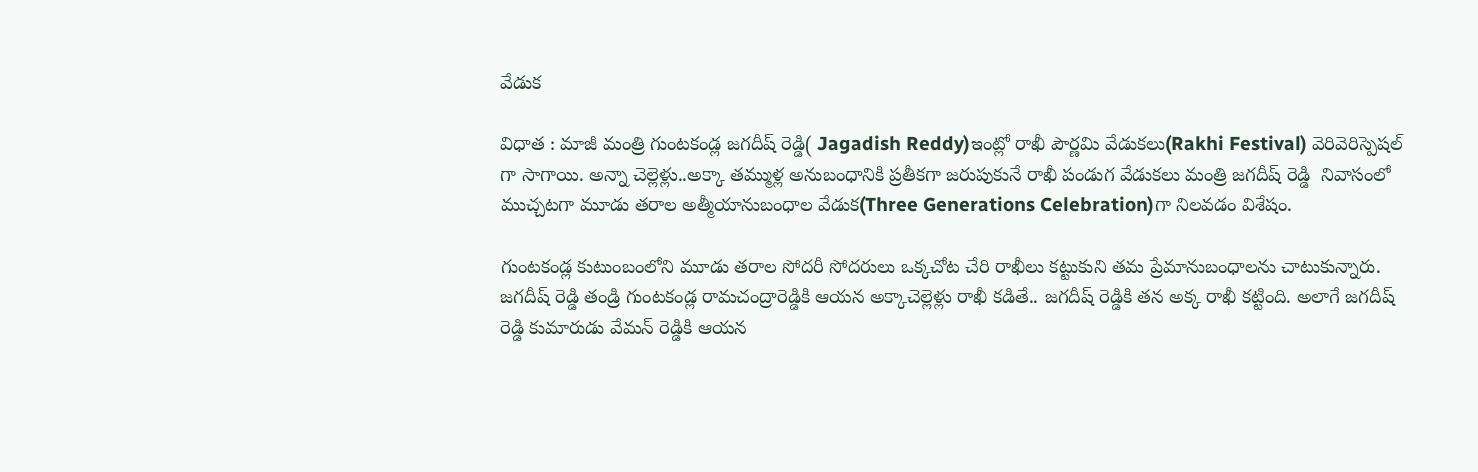వేడుక

విధాత : మాజీ మంత్రి గుంటకండ్ల జగదీష్ రెడ్డి( Jagadish Reddy)ఇంట్లో రాఖీ పౌర్ణమి వేడుకలు(Rakhi Festival) వెరివెరిస్పెషల్ గా సాగాయి. అన్నా చెల్లెళ్లు..అక్కా తమ్ముళ్ల అనుబంధానికి ప్రతీకగా జరుపుకునే రాఖీ పండుగ వేడుకలు మంత్రి జగదీష్ రెడ్డి  నివాసంలో ముచ్చటగా మూడు తరాల అత్మీయానుబంధాల వేడుక(Three Generations Celebration)గా నిలవడం విశేషం.

గుంటకండ్ల కుటుంబంలోని మూడు తరాల సోదరీ సోదరులు ఒక్కచోట చేరి రాఖీలు కట్టుకుని తమ ప్రేమానుబంధాలను చాటుకున్నారు. జగదీష్ రెడ్డి తండ్రి గుంటకండ్ల రామచంద్రారెడ్డికి ఆయన అక్కాచెల్లెళ్లు రాఖీ కడితే.. జగదీష్ రెడ్డికి తన అక్క రాఖీ కట్టింది. అలాగే జగదీష్ రెడ్డి కుమారుడు వేమన్ రెడ్డికి ఆయన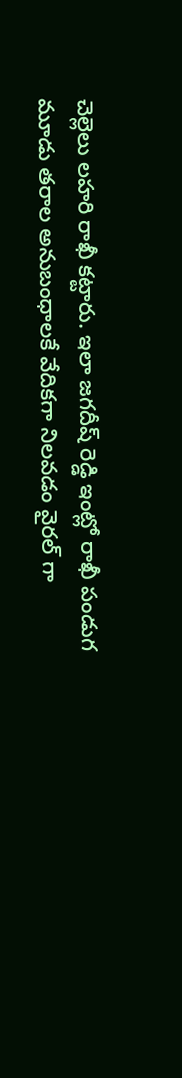చెల్లెలు లహరి రాఖీ కట్టారు. ఇలా జగదీష్ రెడ్డి ఇంట్లో రాఖీ పండుగ మూడు తరాల అనుబంధాలకే వేదికగా నిలవడం వైరల్ గా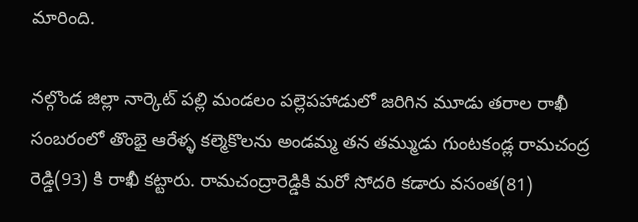మారింది.

నల్గొండ జిల్లా నార్కెట్ పల్లి మండలం పల్లెపహాడులో జరిగిన మూడు తరాల రాఖీ సంబరంలో తొంభై ఆరేళ్ళ కల్మెకొలను అండమ్మ తన తమ్ముడు గుంటకండ్ల రామచంద్ర రెడ్డి(93) కి రాఖీ కట్టారు. రామచంద్రారెడ్డికి మరో సోదరి కడారు వసంత(81)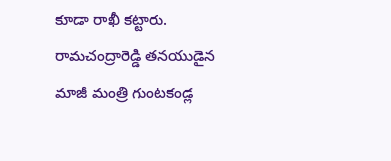కూడా రాఖీ కట్టారు. రామచంద్రారెడ్డి తనయుడైన మాజీ మంత్రి గుంటకండ్ల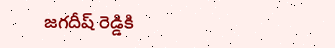జగదీష్ రెడ్డికి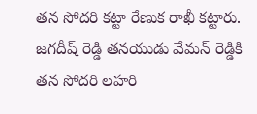తన సోదరి కట్టా రేణుక రాఖీ కట్టారు. జగదీష్ రెడ్డి తనయుడు వేమన్ రెడ్డికి తన సోదరి లహరి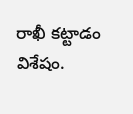రాఖీ కట్టాడం విశేషం.